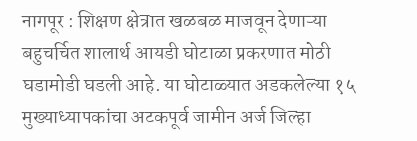नागपूर : शिक्षण क्षेत्रात खळबळ माजवून देणाऱ्या बहुचर्चित शालार्थ आयडी घोटाळा प्रकरणात मोठी घडामोडी घडली आहे. या घोटाळ्यात अडकलेल्या १५ मुख्याध्यापकांचा अटकपूर्व जामीन अर्ज जिल्हा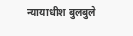न्यायाधीश बुलबुले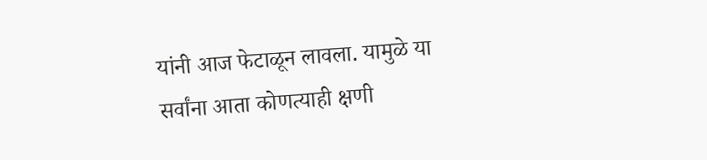यांनी आज फेटाळून लावला. यामुळे या सर्वांना आता कोणत्याही क्षणी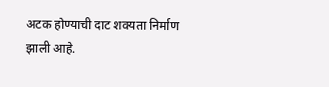अटक होण्याची दाट शक्यता निर्माण झाली आहे.